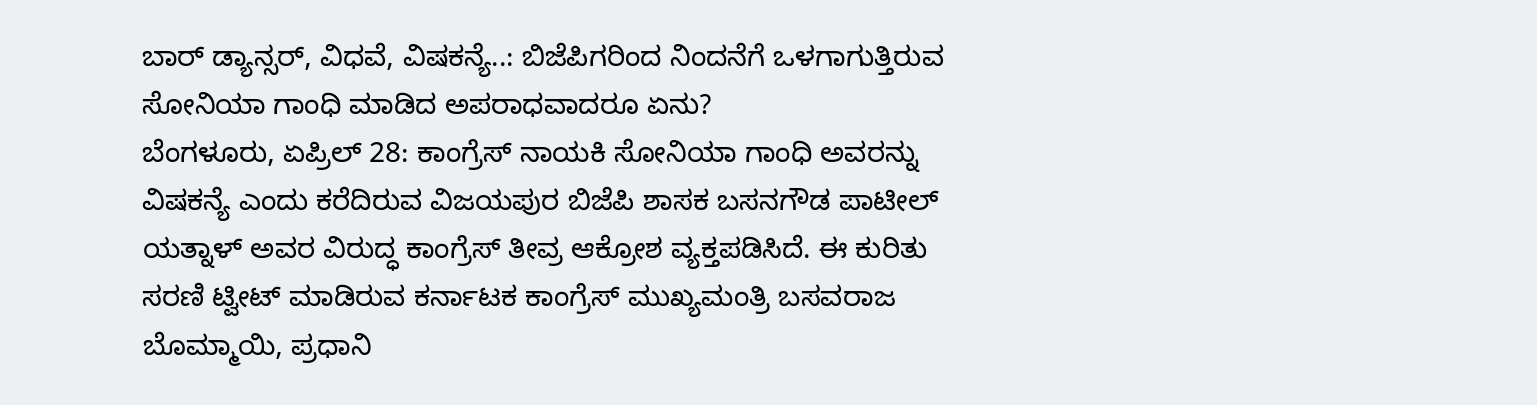ಬಾರ್ ಡ್ಯಾನ್ಸರ್, ವಿಧವೆ, ವಿಷಕನ್ಯೆ..: ಬಿಜೆಪಿಗರಿಂದ ನಿಂದನೆಗೆ ಒಳಗಾಗುತ್ತಿರುವ ಸೋನಿಯಾ ಗಾಂಧಿ ಮಾಡಿದ ಅಪರಾಧವಾದರೂ ಏನು?
ಬೆಂಗಳೂರು, ಏಪ್ರಿಲ್ 28: ಕಾಂಗ್ರೆಸ್ ನಾಯಕಿ ಸೋನಿಯಾ ಗಾಂಧಿ ಅವರನ್ನು ವಿಷಕನ್ಯೆ ಎಂದು ಕರೆದಿರುವ ವಿಜಯಪುರ ಬಿಜೆಪಿ ಶಾಸಕ ಬಸನಗೌಡ ಪಾಟೀಲ್ ಯತ್ನಾಳ್ ಅವರ ವಿರುದ್ಧ ಕಾಂಗ್ರೆಸ್ ತೀವ್ರ ಆಕ್ರೋಶ ವ್ಯಕ್ತಪಡಿಸಿದೆ. ಈ ಕುರಿತು ಸರಣಿ ಟ್ವೀಟ್ ಮಾಡಿರುವ ಕರ್ನಾಟಕ ಕಾಂಗ್ರೆಸ್ ಮುಖ್ಯಮಂತ್ರಿ ಬಸವರಾಜ ಬೊಮ್ಮಾಯಿ, ಪ್ರಧಾನಿ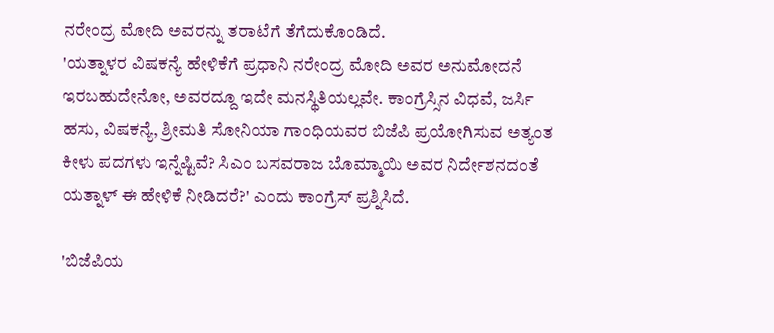ನರೇಂದ್ರ ಮೋದಿ ಅವರನ್ನು ತರಾಟೆಗೆ ತೆಗೆದುಕೊಂಡಿದೆ.
'ಯತ್ನಾಳರ ವಿಷಕನ್ಯೆ ಹೇಳಿಕೆಗೆ ಪ್ರಧಾನಿ ನರೇಂದ್ರ ಮೋದಿ ಅವರ ಅನುಮೋದನೆ ಇರಬಹುದೇನೋ, ಅವರದ್ದೂ ಇದೇ ಮನಸ್ಥಿತಿಯಲ್ಲವೇ. ಕಾಂಗ್ರೆಸ್ಸಿನ ವಿಧವೆ, ಜರ್ಸಿ ಹಸು, ವಿಷಕನ್ಯೆ, ಶ್ರೀಮತಿ ಸೋನಿಯಾ ಗಾಂಧಿಯವರ ಬಿಜೆಪಿ ಪ್ರಯೋಗಿಸುವ ಅತ್ಯಂತ ಕೀಳು ಪದಗಳು ಇನ್ನೆಷ್ಟಿವೆ? ಸಿಎಂ ಬಸವರಾಜ ಬೊಮ್ಮಾಯಿ ಅವರ ನಿರ್ದೇಶನದಂತೆ ಯತ್ನಾಳ್ ಈ ಹೇಳಿಕೆ ನೀಡಿದರೆ?' ಎಂದು ಕಾಂಗ್ರೆಸ್ ಪ್ರಶ್ನಿಸಿದೆ.

'ಬಿಜೆಪಿಯ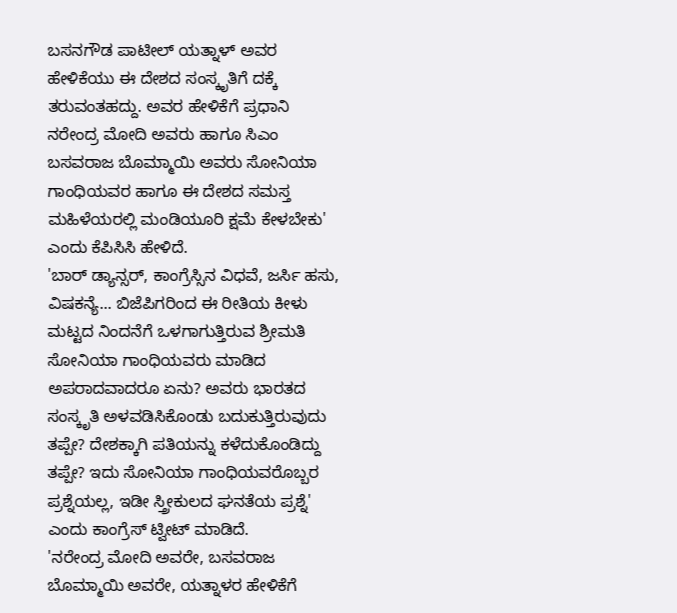ಬಸನಗೌಡ ಪಾಟೀಲ್ ಯತ್ನಾಳ್ ಅವರ ಹೇಳಿಕೆಯು ಈ ದೇಶದ ಸಂಸ್ಕೃತಿಗೆ ದಕ್ಕೆ ತರುವಂತಹದ್ದು. ಅವರ ಹೇಳಿಕೆಗೆ ಪ್ರಧಾನಿ ನರೇಂದ್ರ ಮೋದಿ ಅವರು ಹಾಗೂ ಸಿಎಂ ಬಸವರಾಜ ಬೊಮ್ಮಾಯಿ ಅವರು ಸೋನಿಯಾ ಗಾಂಧಿಯವರ ಹಾಗೂ ಈ ದೇಶದ ಸಮಸ್ತ ಮಹಿಳೆಯರಲ್ಲಿ ಮಂಡಿಯೂರಿ ಕ್ಷಮೆ ಕೇಳಬೇಕು' ಎಂದು ಕೆಪಿಸಿಸಿ ಹೇಳಿದೆ.
'ಬಾರ್ ಡ್ಯಾನ್ಸರ್, ಕಾಂಗ್ರೆಸ್ಸಿನ ವಿಧವೆ, ಜರ್ಸಿ ಹಸು, ವಿಷಕನ್ಯೆ... ಬಿಜೆಪಿಗರಿಂದ ಈ ರೀತಿಯ ಕೀಳು ಮಟ್ಟದ ನಿಂದನೆಗೆ ಒಳಗಾಗುತ್ತಿರುವ ಶ್ರೀಮತಿ ಸೋನಿಯಾ ಗಾಂಧಿಯವರು ಮಾಡಿದ ಅಪರಾದವಾದರೂ ಏನು? ಅವರು ಭಾರತದ ಸಂಸ್ಕೃತಿ ಅಳವಡಿಸಿಕೊಂಡು ಬದುಕುತ್ತಿರುವುದು ತಪ್ಪೇ? ದೇಶಕ್ಕಾಗಿ ಪತಿಯನ್ನು ಕಳೆದುಕೊಂಡಿದ್ದು ತಪ್ಪೇ? ಇದು ಸೋನಿಯಾ ಗಾಂಧಿಯವರೊಬ್ಬರ ಪ್ರಶ್ನೆಯಲ್ಲ, ಇಡೀ ಸ್ತ್ರೀಕುಲದ ಘನತೆಯ ಪ್ರಶ್ನೆ' ಎಂದು ಕಾಂಗ್ರೆಸ್ ಟ್ವೀಟ್ ಮಾಡಿದೆ.
'ನರೇಂದ್ರ ಮೋದಿ ಅವರೇ, ಬಸವರಾಜ ಬೊಮ್ಮಾಯಿ ಅವರೇ, ಯತ್ನಾಳರ ಹೇಳಿಕೆಗೆ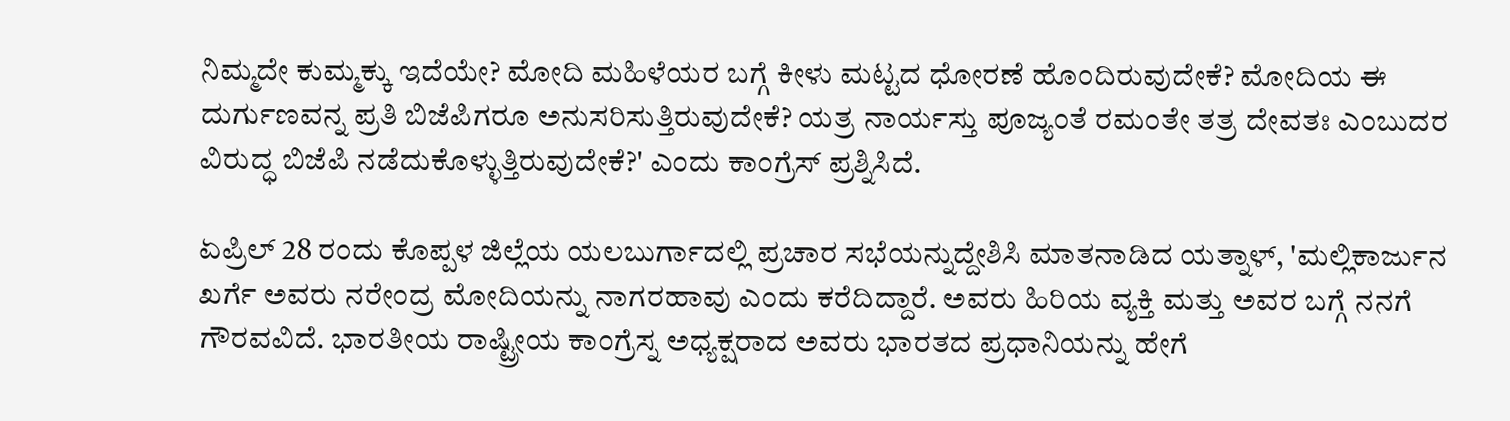ನಿಮ್ಮದೇ ಕುಮ್ಮಕ್ಕು ಇದೆಯೇ? ಮೋದಿ ಮಹಿಳೆಯರ ಬಗ್ಗೆ ಕೀಳು ಮಟ್ಟದ ಧೋರಣೆ ಹೊಂದಿರುವುದೇಕೆ? ಮೋದಿಯ ಈ ದುರ್ಗುಣವನ್ನ ಪ್ರತಿ ಬಿಜೆಪಿಗರೂ ಅನುಸರಿಸುತ್ತಿರುವುದೇಕೆ? ಯತ್ರ ನಾರ್ಯಸ್ತು ಪೂಜ್ಯಂತೆ ರಮಂತೇ ತತ್ರ ದೇವತಃ ಎಂಬುದರ ವಿರುದ್ಧ ಬಿಜೆಪಿ ನಡೆದುಕೊಳ್ಳುತ್ತಿರುವುದೇಕೆ?' ಎಂದು ಕಾಂಗ್ರೆಸ್ ಪ್ರಶ್ನಿಸಿದೆ.

ಏಪ್ರಿಲ್ 28 ರಂದು ಕೊಪ್ಪಳ ಜಿಲ್ಲೆಯ ಯಲಬುರ್ಗಾದಲ್ಲಿ ಪ್ರಚಾರ ಸಭೆಯನ್ನುದ್ದೇಶಿಸಿ ಮಾತನಾಡಿದ ಯತ್ನಾಳ್, 'ಮಲ್ಲಿಕಾರ್ಜುನ ಖರ್ಗೆ ಅವರು ನರೇಂದ್ರ ಮೋದಿಯನ್ನು ನಾಗರಹಾವು ಎಂದು ಕರೆದಿದ್ದಾರೆ. ಅವರು ಹಿರಿಯ ವ್ಯಕ್ತಿ ಮತ್ತು ಅವರ ಬಗ್ಗೆ ನನಗೆ ಗೌರವವಿದೆ. ಭಾರತೀಯ ರಾಷ್ಟ್ರೀಯ ಕಾಂಗ್ರೆಸ್ನ ಅಧ್ಯಕ್ಷರಾದ ಅವರು ಭಾರತದ ಪ್ರಧಾನಿಯನ್ನು ಹೇಗೆ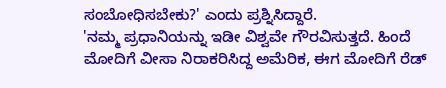ಸಂಬೋಧಿಸಬೇಕು?' ಎಂದು ಪ್ರಶ್ನಿಸಿದ್ದಾರೆ.
'ನಮ್ಮ ಪ್ರಧಾನಿಯನ್ನು ಇಡೀ ವಿಶ್ವವೇ ಗೌರವಿಸುತ್ತದೆ. ಹಿಂದೆ ಮೋದಿಗೆ ವೀಸಾ ನಿರಾಕರಿಸಿದ್ದ ಅಮೆರಿಕ, ಈಗ ಮೋದಿಗೆ ರೆಡ್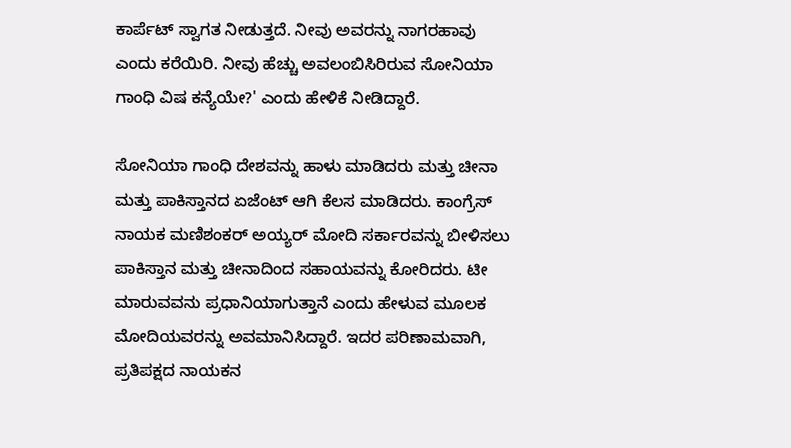ಕಾರ್ಪೆಟ್ ಸ್ವಾಗತ ನೀಡುತ್ತದೆ. ನೀವು ಅವರನ್ನು ನಾಗರಹಾವು ಎಂದು ಕರೆಯಿರಿ. ನೀವು ಹೆಚ್ಚು ಅವಲಂಬಿಸಿರಿರುವ ಸೋನಿಯಾ ಗಾಂಧಿ ವಿಷ ಕನ್ಯೆಯೇ?' ಎಂದು ಹೇಳಿಕೆ ನೀಡಿದ್ದಾರೆ.

ಸೋನಿಯಾ ಗಾಂಧಿ ದೇಶವನ್ನು ಹಾಳು ಮಾಡಿದರು ಮತ್ತು ಚೀನಾ ಮತ್ತು ಪಾಕಿಸ್ತಾನದ ಏಜೆಂಟ್ ಆಗಿ ಕೆಲಸ ಮಾಡಿದರು. ಕಾಂಗ್ರೆಸ್ ನಾಯಕ ಮಣಿಶಂಕರ್ ಅಯ್ಯರ್ ಮೋದಿ ಸರ್ಕಾರವನ್ನು ಬೀಳಿಸಲು ಪಾಕಿಸ್ತಾನ ಮತ್ತು ಚೀನಾದಿಂದ ಸಹಾಯವನ್ನು ಕೋರಿದರು. ಟೀ ಮಾರುವವನು ಪ್ರಧಾನಿಯಾಗುತ್ತಾನೆ ಎಂದು ಹೇಳುವ ಮೂಲಕ ಮೋದಿಯವರನ್ನು ಅವಮಾನಿಸಿದ್ದಾರೆ. ಇದರ ಪರಿಣಾಮವಾಗಿ, ಪ್ರತಿಪಕ್ಷದ ನಾಯಕನ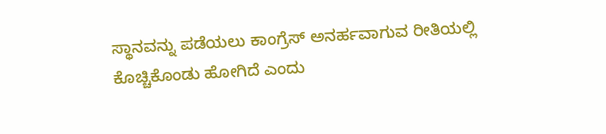ಸ್ಥಾನವನ್ನು ಪಡೆಯಲು ಕಾಂಗ್ರೆಸ್ ಅನರ್ಹವಾಗುವ ರೀತಿಯಲ್ಲಿ ಕೊಚ್ಚಿಕೊಂಡು ಹೋಗಿದೆ ಎಂದು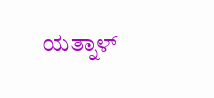ಯತ್ನಾಳ್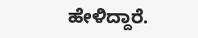ಹೇಳಿದ್ದಾರೆ.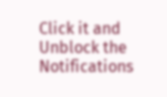Click it and Unblock the Notifications